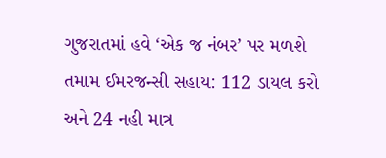ગુજરાતમાં હવે ‘એક જ નંબર’ પર મળશે તમામ ઈમરજન્સી સહાય: 112 ડાયલ કરો અને 24 નહી માત્ર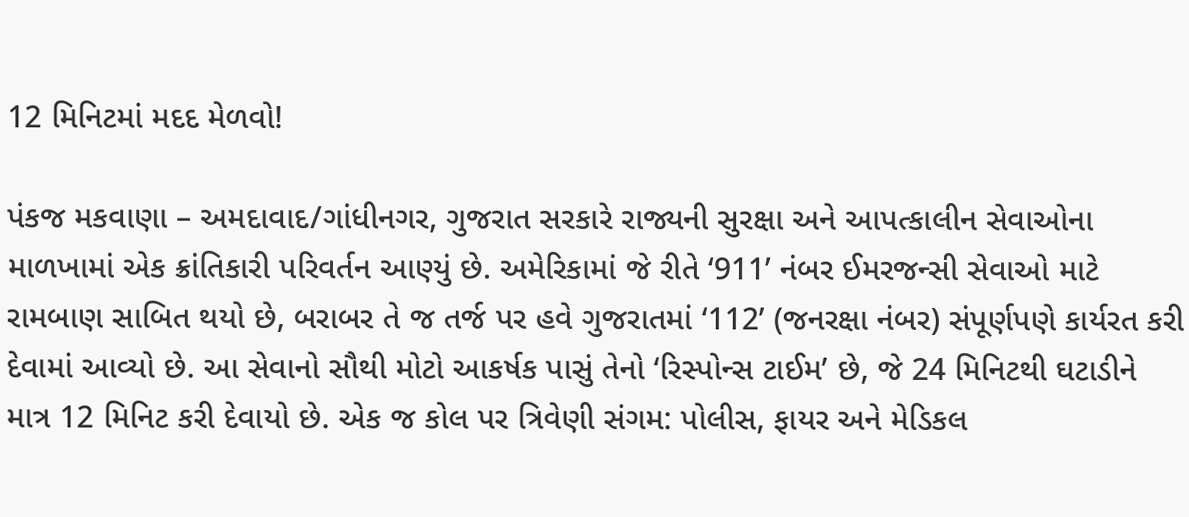12 મિનિટમાં મદદ મેળવો!

પંકજ મકવાણા – અમદાવાદ/ગાંધીનગર, ગુજરાત સરકારે રાજ્યની સુરક્ષા અને આપત્કાલીન સેવાઓના માળખામાં એક ક્રાંતિકારી પરિવર્તન આણ્યું છે. અમેરિકામાં જે રીતે ‘911’ નંબર ઈમરજન્સી સેવાઓ માટે રામબાણ સાબિત થયો છે, બરાબર તે જ તર્જ પર હવે ગુજરાતમાં ‘112’ (જનરક્ષા નંબર) સંપૂર્ણપણે કાર્યરત કરી દેવામાં આવ્યો છે. આ સેવાનો સૌથી મોટો આકર્ષક પાસું તેનો ‘રિસ્પોન્સ ટાઈમ’ છે, જે 24 મિનિટથી ઘટાડીને માત્ર 12 મિનિટ કરી દેવાયો છે. એક જ કોલ પર ત્રિવેણી સંગમ: પોલીસ, ફાયર અને મેડિકલ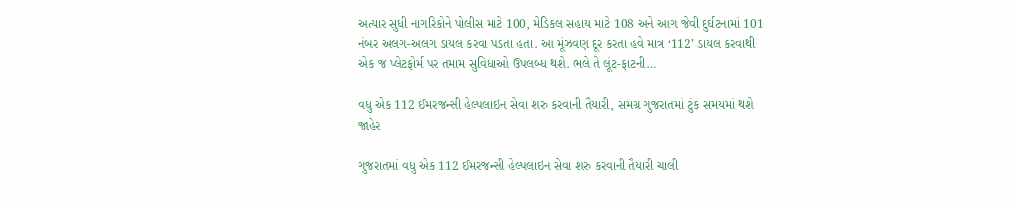અત્યાર સુધી નાગરિકોને પોલીસ માટે 100, મેડિકલ સહાય માટે 108 અને આગ જેવી દુર્ઘટનામાં 101 નંબર અલગ-અલગ ડાયલ કરવા પડતા હતા. આ મૂંઝવણ દૂર કરતા હવે માત્ર ‘112’ ડાયલ કરવાથી એક જ પ્લેટફોર્મ પર તમામ સુવિધાઓ ઉપલબ્ધ થશે. ભલે તે લૂંટ-ફાટની…

વધુ એક 112 ઈમરજન્સી હેલ્પલાઇન સેવા શરુ કરવાની તૈયારી, સમગ્ર ગુજરાતમાં ટુંક સમયમાં થશે જાહેર

ગુજરાતમાં વધુ એક 112 ઈમરજન્સી હેલ્પલાઇન સેવા શરુ કરવાની તૈયારી ચાલી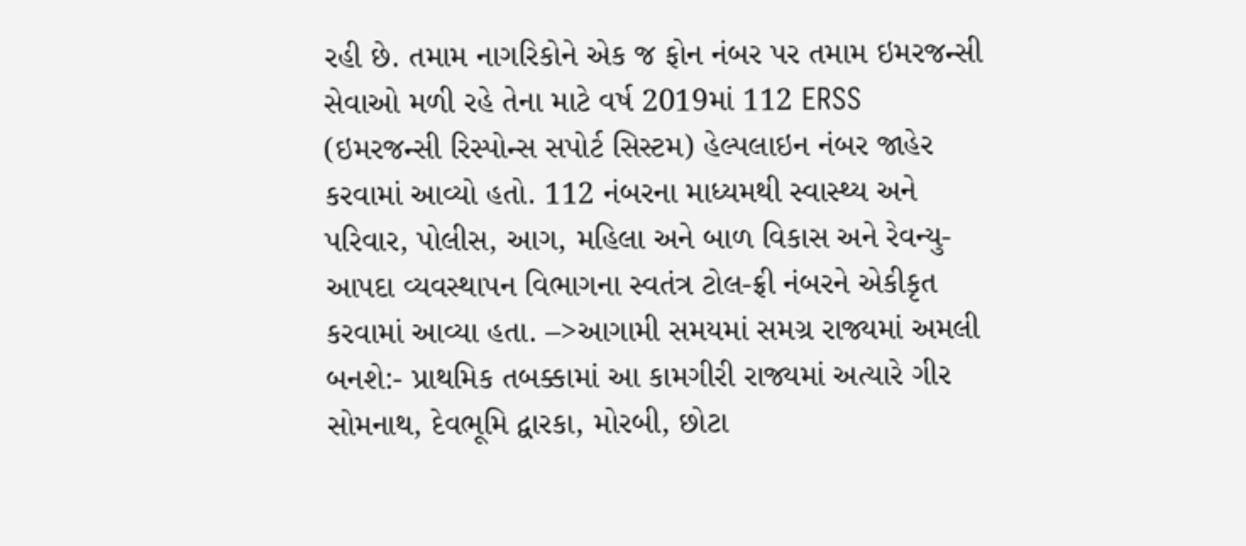રહી છે. તમામ નાગરિકોને એક જ ફોન નંબર પર તમામ ઇમરજન્સી સેવાઓ મળી રહે તેના માટે વર્ષ 2019માં 112 ERSS (ઇમરજન્સી રિસ્પોન્સ સપોર્ટ સિસ્ટમ) હેલ્પલાઇન નંબર જાહેર કરવામાં આવ્યો હતો. 112 નંબરના માધ્યમથી સ્વાસ્થ્ય અને પરિવાર, પોલીસ, આગ, મહિલા અને બાળ વિકાસ અને રેવન્યુ- આપદા વ્યવસ્થાપન વિભાગના સ્વતંત્ર ટોલ-ફ્રી નંબરને એકીકૃત કરવામાં આવ્યા હતા. –>આગામી સમયમાં સમગ્ર રાજ્યમાં અમલી બનશે:- પ્રાથમિક તબક્કામાં આ કામગીરી રાજ્યમાં અત્યારે ગીર સોમનાથ, દેવભૂમિ દ્વારકા, મોરબી, છોટા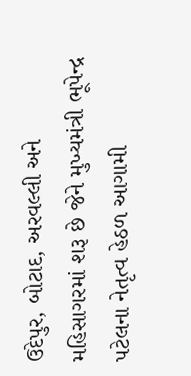ઉદેપુર, બોટાદ, અરવલ્લી અને મહિસાગરમાં શરૂ છે જેને મુખ્યમંત્રી ભૂપેન્દ્ર પટેલના નેતૃત્વ હેઠળ આગામી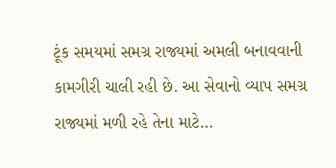ટૂંક સમયમાં સમગ્ર રાજ્યમાં અમલી બનાવવાની કામગીરી ચાલી રહી છે. આ સેવાનો વ્યાપ સમગ્ર રાજ્યમાં મળી રહે તેના માટે…